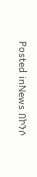Posted inNews በኮንሶ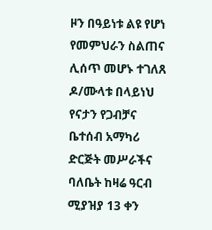ዞን በዓይነቱ ልዩ የሆነ የመምህራን ስልጠና ሊሰጥ መሆኑ ተገለጸ ዶ/ሙላቱ በላይነህ የናታን የጋብቻና ቤተሰብ አማካሪ ድርጅት መሥራችና ባለቤት ከዛሬ ዓርብ ሚያዝያ 13 ቀን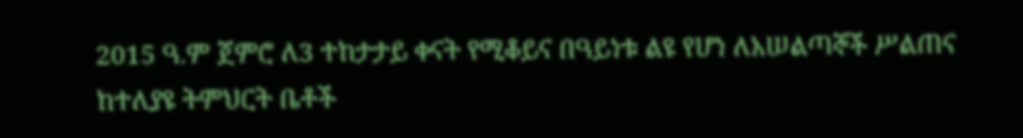2015 ዓ.ም ጀምሮ ለ3 ተከታታይ ቀናት የሚቆይና በዓይነቱ ልዩ የሆነ ለአሠልጣኞች ሥልጠና ከተለያዩ ትምህርት ቤቶች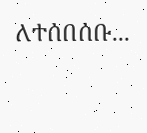ለተሰበሰቡ...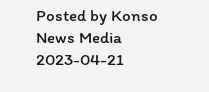Posted by Konso News Media 2023-04-21